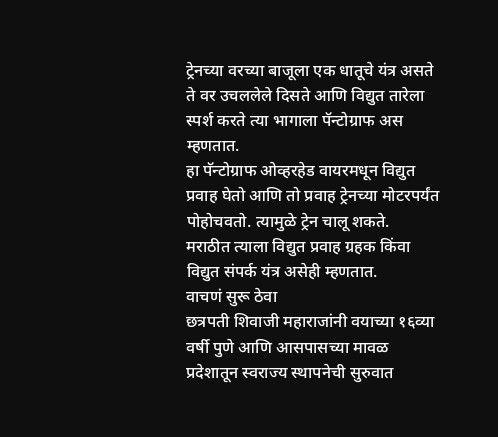ट्रेनच्या वरच्या बाजूला एक धातूचे यंत्र असते ते वर उचललेले दिसते आणि विद्युत तारेला स्पर्श करते त्या भागाला पॅन्टोग्राफ अस म्हणतात.
हा पॅन्टोग्राफ ओव्हरहेड वायरमधून विद्युत प्रवाह घेतो आणि तो प्रवाह ट्रेनच्या मोटरपर्यंत पोहोचवतो. त्यामुळे ट्रेन चालू शकते.
मराठीत त्याला विद्युत प्रवाह ग्रहक किंवा विद्युत संपर्क यंत्र असेही म्हणतात.
वाचणं सुरू ठेवा
छत्रपती शिवाजी महाराजांनी वयाच्या १६व्या वर्षी पुणे आणि आसपासच्या मावळ प्रदेशातून स्वराज्य स्थापनेची सुरुवात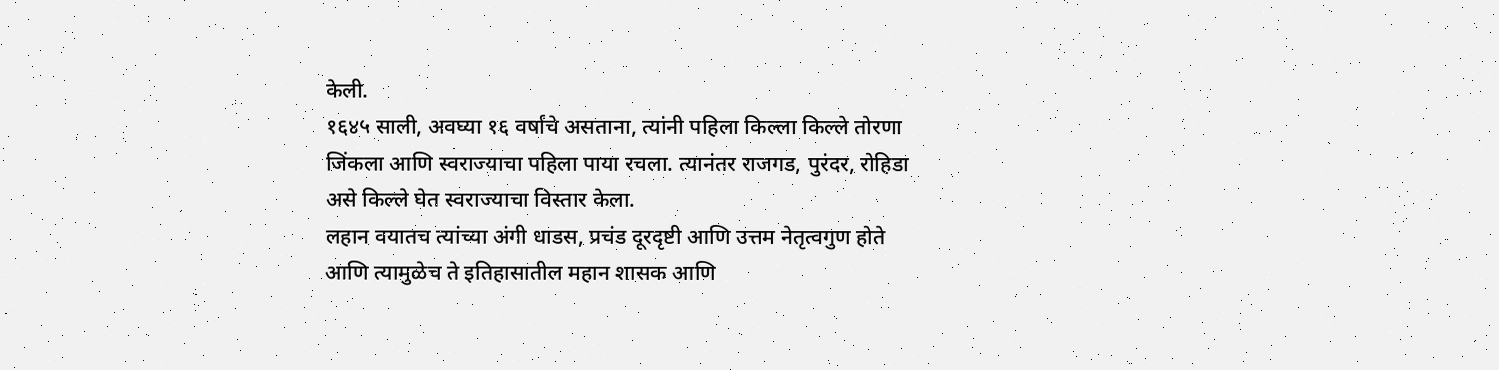केली.
१६४५ साली, अवघ्या १६ वर्षांचे असताना, त्यांनी पहिला किल्ला किल्ले तोरणा जिंकला आणि स्वराज्याचा पहिला पाया रचला. त्यानंतर राजगड, पुरंदर, रोहिडा असे किल्ले घेत स्वराज्याचा विस्तार केला.
लहान वयातच त्यांच्या अंगी धाडस, प्रचंड दूरदृष्टी आणि उत्तम नेतृत्वगुण होते आणि त्यामुळेच ते इतिहासातील महान शासक आणि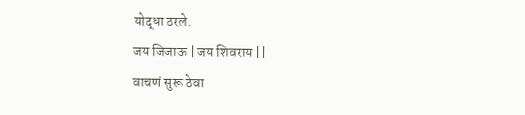योद्धा ठरले.
जय जिजाऊ | जय शिवराय ||
वाचणं सुरू ठेवा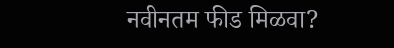नवीनतम फीड मिळवा?